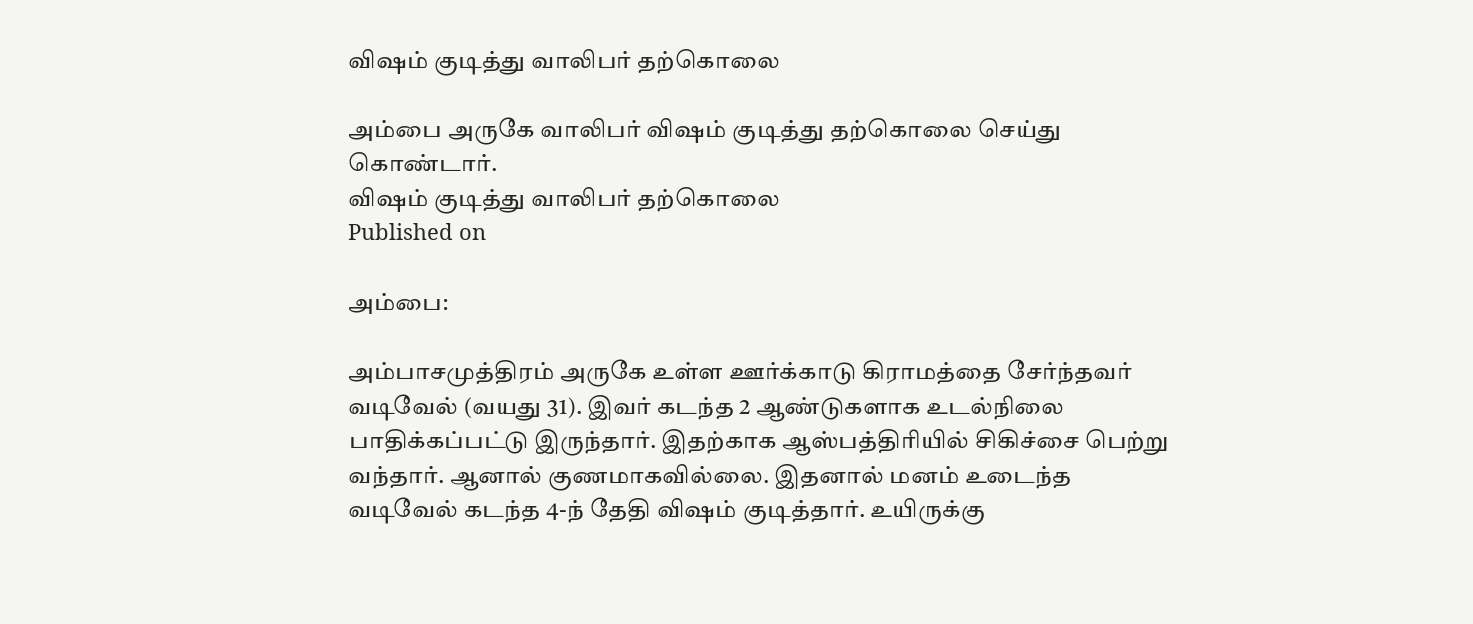விஷம் குடித்து வாலிபர் தற்கொலை

அம்பை அருகே வாலிபர் விஷம் குடித்து தற்கொலை செய்து கொண்டார்.
விஷம் குடித்து வாலிபர் தற்கொலை
Published on

அம்பை:

அம்பாசமுத்திரம் அருகே உள்ள ஊர்க்காடு கிராமத்தை சேர்ந்தவர் வடிவேல் (வயது 31). இவர் கடந்த 2 ஆண்டுகளாக உடல்நிலை பாதிக்கப்பட்டு இருந்தார். இதற்காக ஆஸ்பத்திரியில் சிகிச்சை பெற்று வந்தார். ஆனால் குணமாகவில்லை. இதனால் மனம் உடைந்த வடிவேல் கடந்த 4-ந் தேதி விஷம் குடித்தார். உயிருக்கு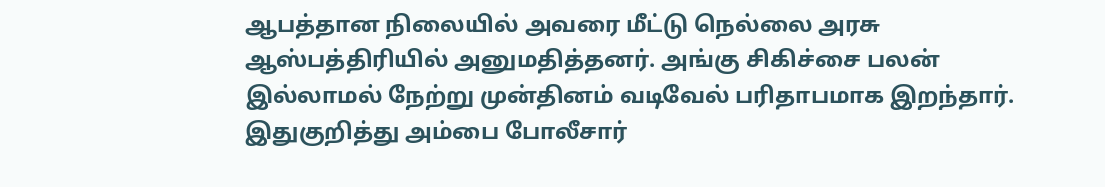ஆபத்தான நிலையில் அவரை மீட்டு நெல்லை அரசு ஆஸ்பத்திரியில் அனுமதித்தனர். அங்கு சிகிச்சை பலன் இல்லாமல் நேற்று முன்தினம் வடிவேல் பரிதாபமாக இறந்தார். இதுகுறித்து அம்பை போலீசார்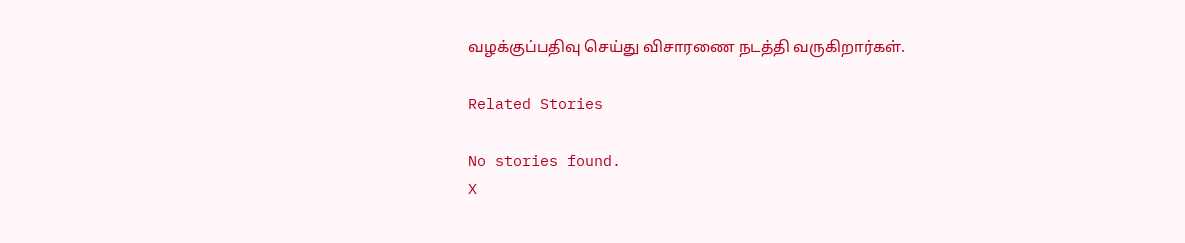வழக்குப்பதிவு செய்து விசாரணை நடத்தி வருகிறார்கள்.

Related Stories

No stories found.
X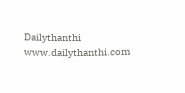Dailythanthi
www.dailythanthi.com